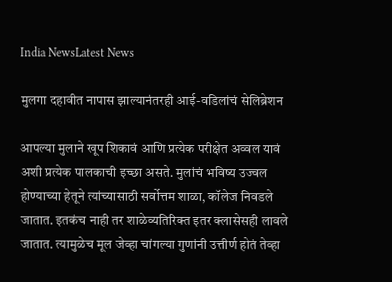India NewsLatest News

मुलगा दहावीत नापास झाल्यानंतरही आई-वडिलांचं सेलिब्रेशन

आपल्या मुलाने खूप शिकावं आणि प्रत्येक परीक्षेत अव्वल यावं अशी प्रत्येक पालकाची इच्छा असते. मुलांचं भविष्य उज्वल होण्याच्या हेतूने त्यांच्यासाठी सर्वोत्तम शाळा, कॉलेज निवडले जातात. इतकंच नाही तर शाळेव्यतिरिक्त इतर क्लासेसही लावले जातात. त्यामुळेच मूल जेव्हा चांगल्या गुणांनी उत्तीर्ण होतं तेव्हा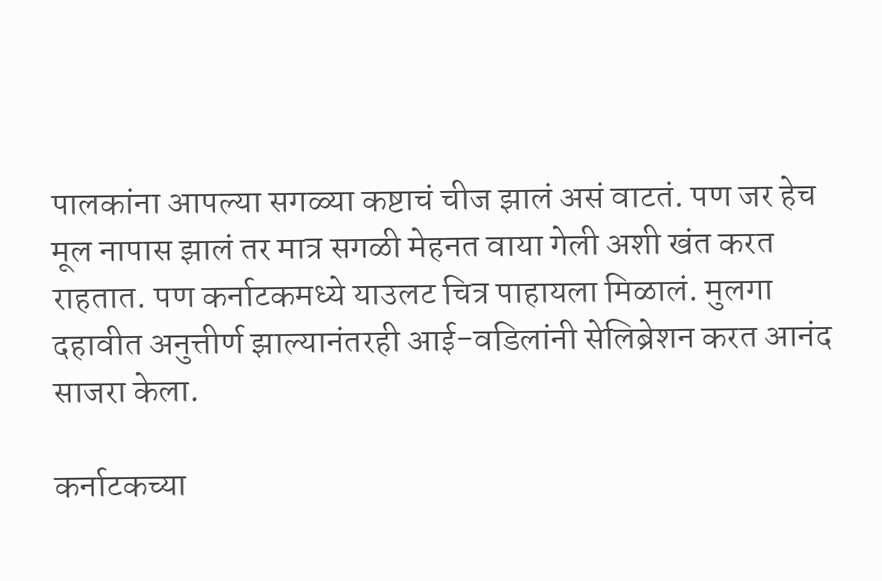पालकांना आपल्या सगळ्या कष्टाचं चीज झालं असं वाटतं. पण जर हेच मूल नापास झालं तर मात्र सगळी मेहनत वाया गेली अशी खंत करत राहतात. पण कर्नाटकमध्ये याउलट चित्र पाहायला मिळालं. मुलगा दहावीत अनुत्तीर्ण झाल्यानंतरही आई-वडिलांनी सेलिब्रेशन करत आनंद साजरा केला.

कर्नाटकच्या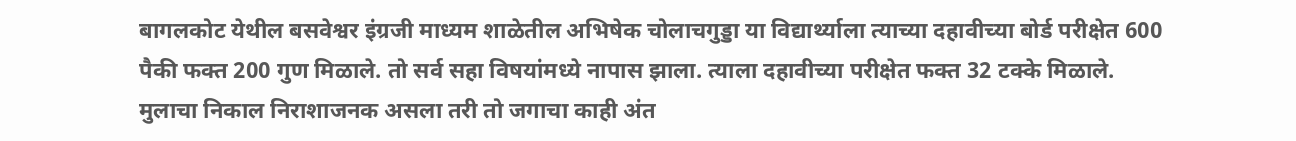बागलकोट येथील बसवेश्वर इंग्रजी माध्यम शाळेतील अभिषेक चोलाचगुड्डा या विद्यार्थ्याला त्याच्या दहावीच्या बोर्ड परीक्षेत 600 पैकी फक्त 200 गुण मिळाले. तो सर्व सहा विषयांमध्ये नापास झाला. त्याला दहावीच्या परीक्षेत फक्त 32 टक्के मिळाले. मुलाचा निकाल निराशाजनक असला तरी तो जगाचा काही अंत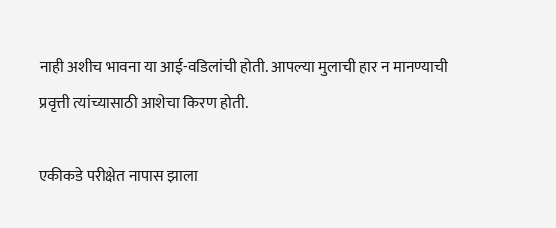नाही अशीच भावना या आई-वडिलांची होती. आपल्या मुलाची हार न मानण्याची प्रवृत्ती त्यांच्यासाठी आशेचा किरण होती.

एकीकडे परीक्षेत नापास झाला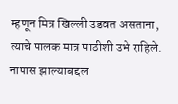म्हणून मित्र खिल्ली उडवत असताना, त्याचे पालक मात्र पाठीशी उभे राहिले. नापास झाल्याबद्दल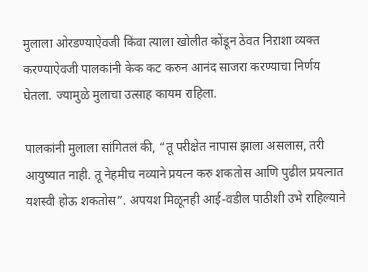मुलाला ओरडण्याऐवजी किंवा त्याला खोलीत कोंडून ठेवत निऱाशा व्यक्त करण्याऐवजी पालकांनी केक कट करुन आनंद साजरा करण्याचा निर्णय घेतला. ज्यामुळे मुलाचा उत्साह कायम राहिला.

पालकांनी मुलाला सांगितलं की, “तू परीक्षेत नापास झाला असलास, तरी आयुष्यात नाही. तू नेहमीच नव्याने प्रयत्न करु शकतोस आणि पुढील प्रयत्नात यशस्वी होऊ शकतोस”. अपयश मिळूनही आई-वडील पाठीशी उभे राहिल्याने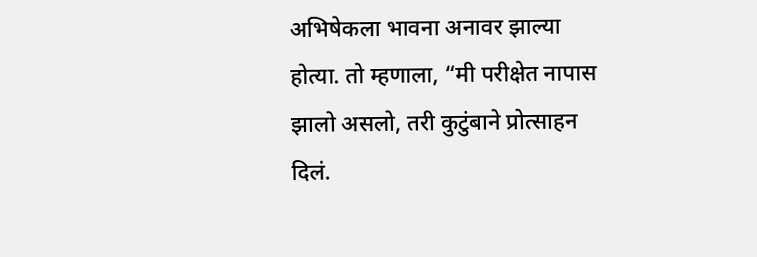अभिषेकला भावना अनावर झाल्या होत्या. तो म्हणाला, “मी परीक्षेत नापास झालो असलो, तरी कुटुंबाने प्रोत्साहन दिलं.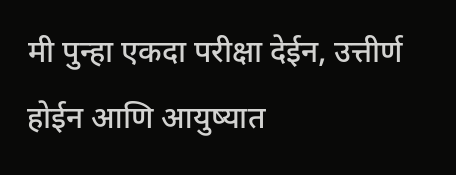मी पुन्हा एकदा परीक्षा देईन, उत्तीर्ण होईन आणि आयुष्यात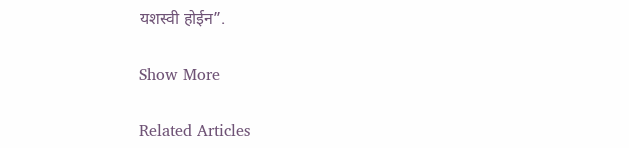यशस्वी होईन”.

Show More

Related Articles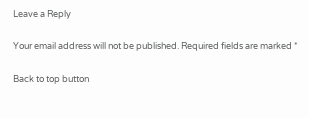Leave a Reply

Your email address will not be published. Required fields are marked *

Back to top button